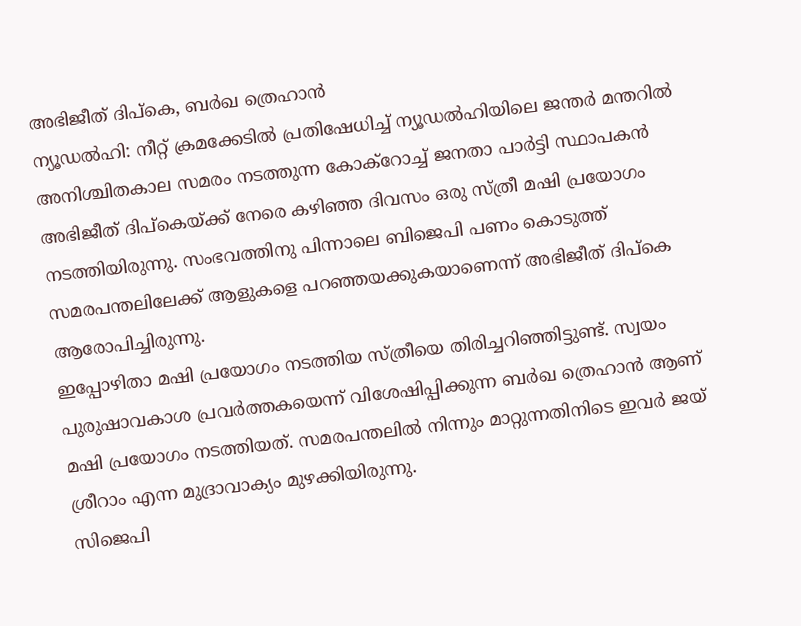അഭിജീത് ദിപ്കെ, ബർഖ ത്രെഹാൻ
ന്യൂഡൽഹി: നീറ്റ് ക്രമക്കേടിൽ പ്രതിഷേധിച്ച് ന്യൂഡൽഹിയിലെ ജന്തർ മന്തറിൽ അനിശ്ചിതകാല സമരം നടത്തുന്ന കോക്റോച്ച് ജനതാ പാർട്ടി സ്ഥാപകൻ അഭിജീത് ദിപ്കെയ്ക്ക് നേരെ കഴിഞ്ഞ ദിവസം ഒരു സ്ത്രീ മഷി പ്രയോഗം നടത്തിയിരുന്നു. സംഭവത്തിനു പിന്നാലെ ബിജെപി പണം കൊടുത്ത് സമരപന്തലിലേക്ക് ആളുകളെ പറഞ്ഞയക്കുകയാണെന്ന് അഭിജീത് ദിപ്കെ ആരോപിച്ചിരുന്നു.
ഇപ്പോഴിതാ മഷി പ്രയോഗം നടത്തിയ സ്ത്രീയെ തിരിച്ചറിഞ്ഞിട്ടുണ്ട്. സ്വയം പുരുഷാവകാശ പ്രവർത്തകയെന്ന് വിശേഷിപ്പിക്കുന്ന ബർഖ ത്രെഹാൻ ആണ് മഷി പ്രയോഗം നടത്തിയത്. സമരപന്തലിൽ നിന്നും മാറ്റുന്നതിനിടെ ഇവർ ജയ് ശ്രീറാം എന്ന മുദ്രാവാക്യം മുഴക്കിയിരുന്നു.
സിജെപി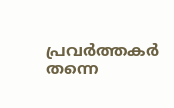പ്രവർത്തകർ തന്നെ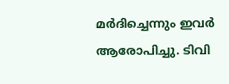മർദിച്ചെന്നും ഇവർ ആരോപിച്ചു. ടിവി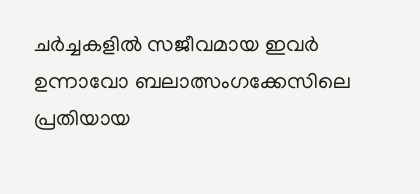ചർച്ചകളിൽ സജീവമായ ഇവർ ഉന്നാവോ ബലാത്സംഗക്കേസിലെ പ്രതിയായ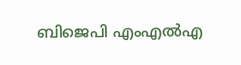ബിജെപി എംഎൽഎ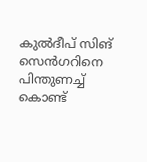കുൽദീപ് സിങ് സെൻഗറിനെ പിന്തുണച്ച് കൊണ്ട്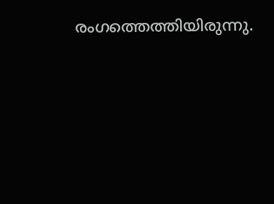രംഗത്തെത്തിയിരുന്നു.